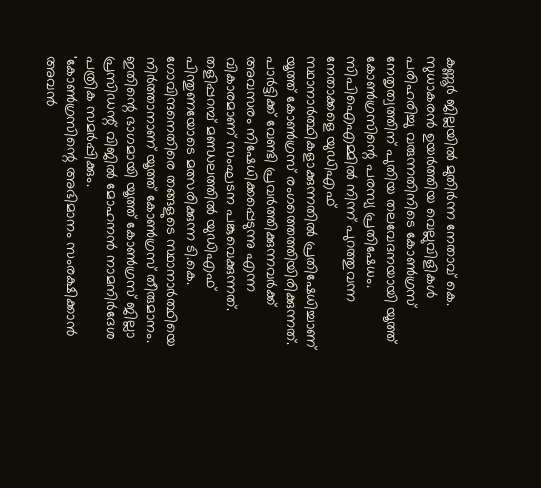കണ്ണൂർ ജില്ലയിൽ മുതിർന്ന നേതാവ് കെ. സുധാകരൻ ഉയർത്തിയ വെല്ലുവിളികൾ പരിഹരിച്ചു വരുന്നതിനിടെ കോൺഗ്രസ് നേതൃത്വത്തിന് പുതിയ തലവേദനയായി യൂത്ത് കോൺഗ്രസിന്റെ പരസ്യ പ്രതിഷേധം.
സിപിഐഎമ്മിൽ നിന്ന് പുറത്തുവന്ന നേതാക്കളെ യുഡിഎഫ് സ്ഥാനാർത്ഥികളാക്കുന്നതിൽ പ്രതിഷേധിച്ചാണ് യൂത്ത് കോൺഗ്രസ് രംഗത്തെത്തിയിരിക്കുന്നത്. പാർട്ടിക്ക് വേണ്ടി പ്രവർത്തിക്കുന്നവർക്ക് അവസരം നിഷേധിക്കപ്പെടുന്നു എന്ന വികാരമാണ് സംഘടന പങ്കുവെക്കുന്നത്.
തളിപ്പറമ്പ് മണ്ഡലത്തിൽ യുഡിഎഫ് പിന്തുണയോടെ മത്സരിക്കുന്ന ടി.കെ. ഗോവിന്ദനെതിരെ തങ്ങളുടെ സ്ഥാനാർത്ഥിയെ നിർത്താനാണ് യൂത്ത് കോൺഗ്രസ് തീരുമാനം. ഇതിന്റെ ഭാഗമായി യൂത്ത് കോൺഗ്രസ് ജില്ലാ പ്രസിഡന്റ് വിജിൽ മോഹനൻ നാമനിർദേശ പത്രിക സമർപ്പിക്കും.
'കോൺഗ്രസിന്റെ അഭിമാനം സംരക്ഷിക്കാൻ അവൻ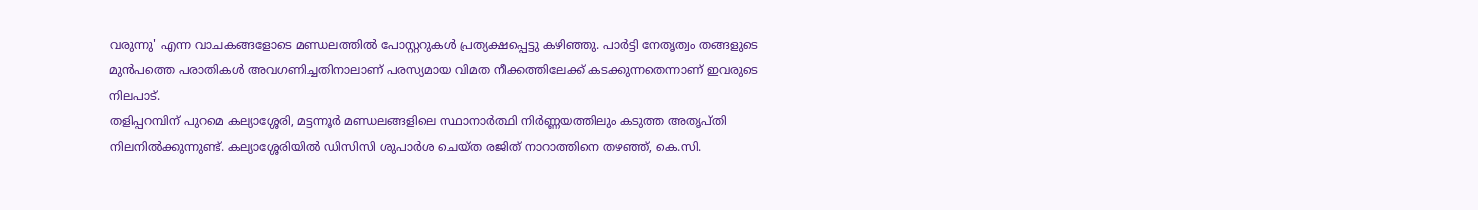വരുന്നു' എന്ന വാചകങ്ങളോടെ മണ്ഡലത്തിൽ പോസ്റ്ററുകൾ പ്രത്യക്ഷപ്പെട്ടു കഴിഞ്ഞു. പാർട്ടി നേതൃത്വം തങ്ങളുടെ മുൻപത്തെ പരാതികൾ അവഗണിച്ചതിനാലാണ് പരസ്യമായ വിമത നീക്കത്തിലേക്ക് കടക്കുന്നതെന്നാണ് ഇവരുടെ നിലപാട്.
തളിപ്പറമ്പിന് പുറമെ കല്യാശ്ശേരി, മട്ടന്നൂർ മണ്ഡലങ്ങളിലെ സ്ഥാനാർത്ഥി നിർണ്ണയത്തിലും കടുത്ത അതൃപ്തി നിലനിൽക്കുന്നുണ്ട്. കല്യാശ്ശേരിയിൽ ഡിസിസി ശുപാർശ ചെയ്ത രജിത് നാറാത്തിനെ തഴഞ്ഞ്, കെ.സി.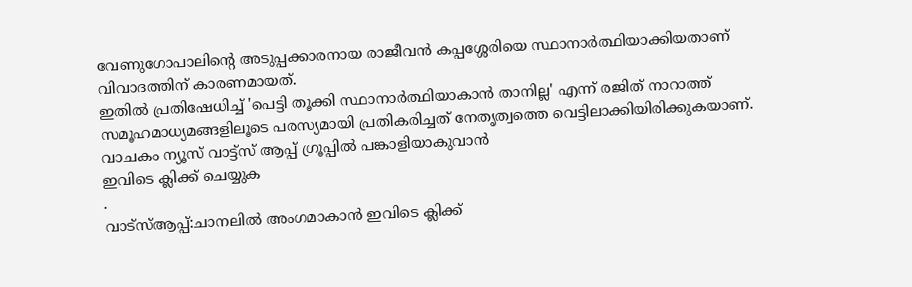വേണുഗോപാലിന്റെ അടുപ്പക്കാരനായ രാജീവൻ കപ്പശ്ശേരിയെ സ്ഥാനാർത്ഥിയാക്കിയതാണ് വിവാദത്തിന് കാരണമായത്.
ഇതിൽ പ്രതിഷേധിച്ച് 'പെട്ടി തൂക്കി സ്ഥാനാർത്ഥിയാകാൻ താനില്ല' എന്ന് രജിത് നാറാത്ത് സമൂഹമാധ്യമങ്ങളിലൂടെ പരസ്യമായി പ്രതികരിച്ചത് നേതൃത്വത്തെ വെട്ടിലാക്കിയിരിക്കുകയാണ്.
വാചകം ന്യൂസ് വാട്ട്സ് ആപ്പ് ഗ്രൂപ്പിൽ പങ്കാളിയാകുവാൻ
ഇവിടെ ക്ലിക്ക് ചെയ്യുക
.
വാട്സ്ആപ്പ്:ചാനലിൽ അംഗമാകാൻ ഇവിടെ ക്ലിക്ക്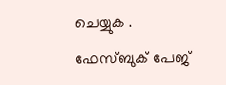ചെയ്യുക .
ഫേസ്ബുക് പേജ്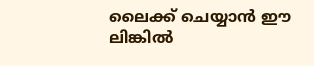ലൈക്ക് ചെയ്യാൻ ഈ ലിങ്കിൽ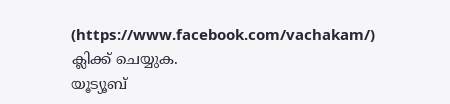(https://www.facebook.com/vachakam/) ക്ലിക്ക് ചെയ്യുക.
യൂട്യൂബ്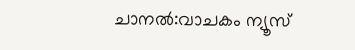ചാനൽ:വാചകം ന്യൂസ്